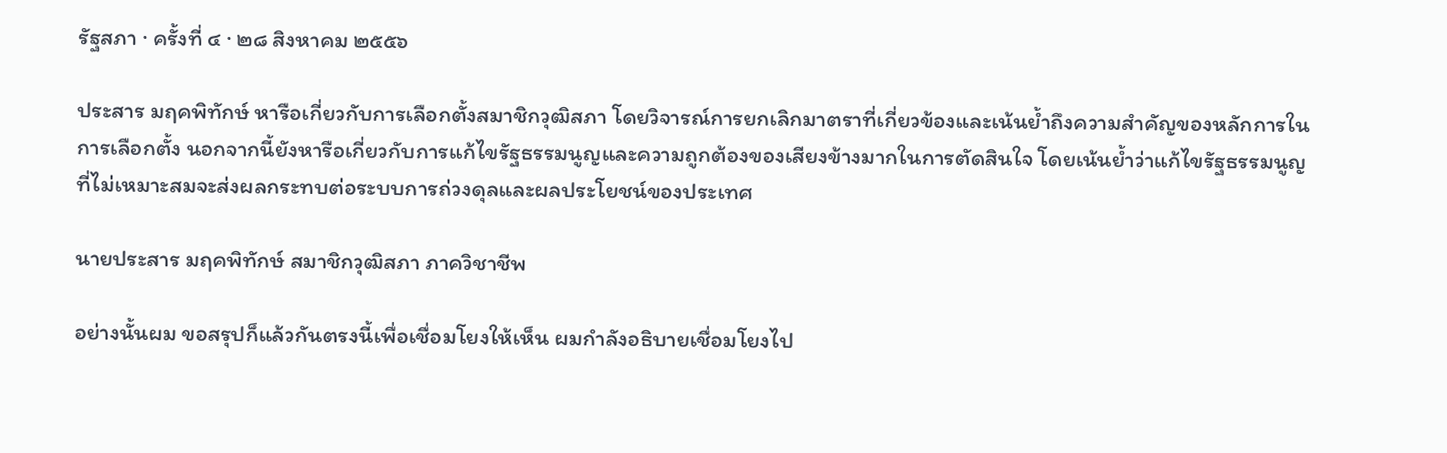รัฐสภา · ครั้งที่ ๔ · ๒๘ สิงหาคม ๒๕๕๖

ประสาร มฤคพิทักษ์ หารือเกี่ยวกับการเลือกตั้งสมาชิกวุฒิสภา โดยวิจารณ์การยกเลิกมาตราที่เกี่ยวข้องและเน้นย้ำถึงความสำคัญของหลักการในการเลือกตั้ง นอกจากนี้ยังหารือเกี่ยวกับการแก้ไขรัฐธรรมนูญและความถูกต้องของเสียงข้างมากในการตัดสินใจ โดยเน้นย้ำว่าแก้ไขรัฐธรรมนูญที่ไม่เหมาะสมจะส่งผลกระทบต่อระบบการถ่วงดุลและผลประโยชน์ของประเทศ

นายประสาร มฤคพิทักษ์ สมาชิกวุฒิสภา ภาควิชาชีพ

อย่างนั้นผม ขอสรุปก็แล้วกันตรงนี้เพื่อเชื่อมโยงให้เห็น ผมกําลังอธิบายเชื่อมโยงไป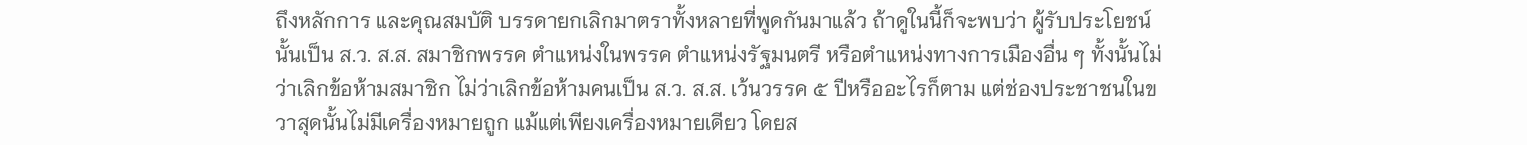ถึงหลักการ และคุณสมบัติ บรรดายกเลิกมาตราทั้งหลายที่พูดกันมาแล้ว ถ้าดูในนี้ก็จะพบว่า ผู้รับประโยชน์นั้นเป็น ส.ว. ส.ส. สมาชิกพรรค ตําแหน่งในพรรค ตําแหน่งรัฐมนตรี หรือตําแหน่งทางการเมืองอื่น ๆ ทั้งนั้นไม่ว่าเลิกข้อห้ามสมาชิก ไม่ว่าเลิกข้อห้ามคนเป็น ส.ว. ส.ส. เว้นวรรค ๕ ปีหรืออะไรก็ตาม แต่ช่องประชาชนในขวาสุดนั้นไม่มีเครื่องหมายถูก แม้แต่เพียงเครื่องหมายเดียว โดยส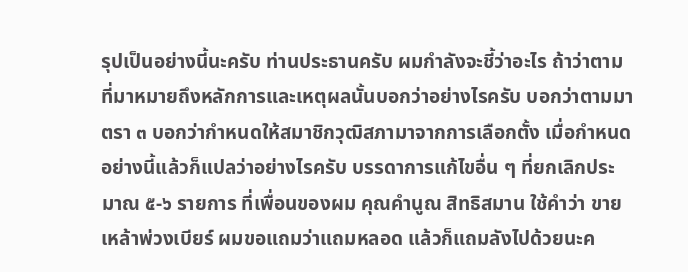รุปเป็นอย่างนี้นะครับ ท่านประธานครับ ผมกําลังจะชี้ว่าอะไร ถ้าว่าตามที่มาหมายถึงหลักการและเหตุผลนั้นบอกว่าอย่างไรครับ บอกว่าตามมาตรา ๓ บอกว่ากําหนดให้สมาชิกวุฒิสภามาจากการเลือกตั้ง เมื่อกําหนดอย่างนี้แล้วก็แปลว่าอย่างไรครับ บรรดาการแก้ไขอื่น ๆ ที่ยกเลิกประมาณ ๕-๖ รายการ ที่เพื่อนของผม คุณคํานูณ สิทธิสมาน ใช้คําว่า ขายเหล้าพ่วงเบียร์ ผมขอแถมว่าแถมหลอด แล้วก็แถมลังไปด้วยนะค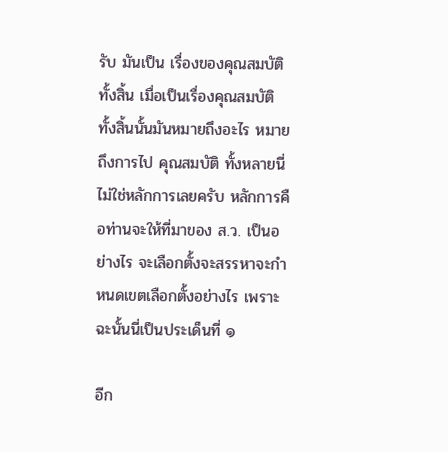รับ มันเป็น เรื่องของคุณสมบัติทั้งสิ้น เมื่อเป็นเรื่องคุณสมบัติทั้งสิ้นนั้นมันหมายถึงอะไร หมายถึงการไป คุณสมบัติ ทั้งหลายนี่ไม่ใช่หลักการเลยครับ หลักการคือท่านจะให้ที่มาของ ส.ว. เป็นอย่างไร จะเลือกตั้งจะสรรหาจะกําหนดเขตเลือกตั้งอย่างไร เพราะฉะนั้นนี่เป็นประเด็นที่ ๑

อีก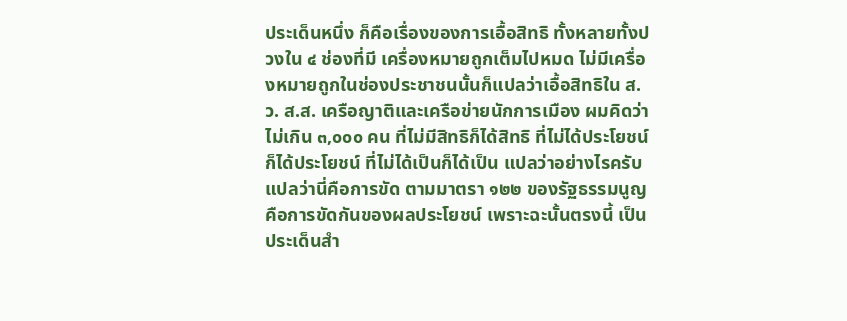ประเด็นหนึ่ง ก็คือเรื่องของการเอื้อสิทธิ ทั้งหลายทั้งปวงใน ๔ ช่องที่มี เครื่องหมายถูกเต็มไปหมด ไม่มีเครื่องหมายถูกในช่องประชาชนนั้นก็แปลว่าเอื้อสิทธิใน ส.ว. ส.ส. เครือญาติและเครือข่ายนักการเมือง ผมคิดว่าไม่เกิน ๓,๐๐๐ คน ที่ไม่มีสิทธิก็ได้สิทธิ ที่ไม่ได้ประโยชน์ก็ได้ประโยชน์ ที่ไม่ได้เป็นก็ได้เป็น แปลว่าอย่างไรครับ แปลว่านี่คือการขัด ตามมาตรา ๑๒๒ ของรัฐธรรมนูญ คือการขัดกันของผลประโยชน์ เพราะฉะนั้นตรงนี้ เป็นประเด็นสํา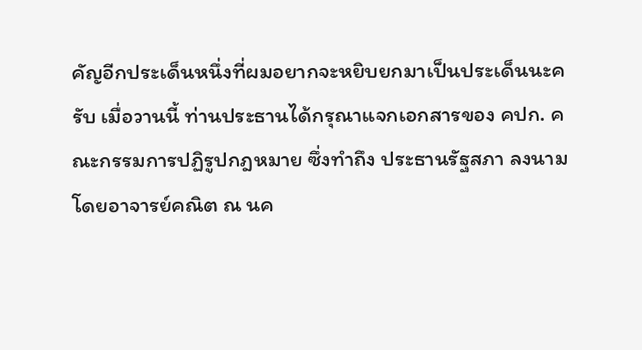คัญอีกประเด็นหนึ่งที่ผมอยากจะหยิบยกมาเป็นประเด็นนะครับ เมื่อวานนี้ ท่านประธานได้กรุณาแจกเอกสารของ คปก. คณะกรรมการปฏิรูปกฎหมาย ซึ่งทําถึง ประธานรัฐสภา ลงนามโดยอาจารย์คณิต ณ นค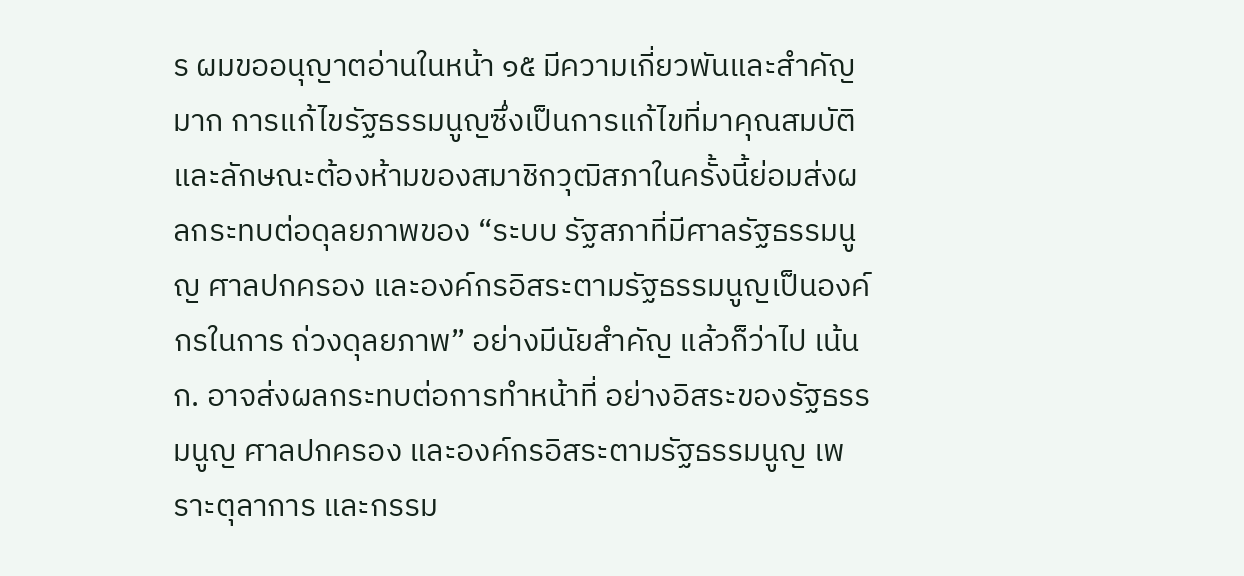ร ผมขออนุญาตอ่านในหน้า ๑๕ มีความเกี่ยวพันและสําคัญมาก การแก้ไขรัฐธรรมนูญซึ่งเป็นการแก้ไขที่มาคุณสมบัติ และลักษณะต้องห้ามของสมาชิกวุฒิสภาในครั้งนี้ย่อมส่งผลกระทบต่อดุลยภาพของ “ระบบ รัฐสภาที่มีศาลรัฐธรรมนูญ ศาลปกครอง และองค์กรอิสระตามรัฐธรรมนูญเป็นองค์กรในการ ถ่วงดุลยภาพ” อย่างมีนัยสําคัญ แล้วก็ว่าไป เน้น ก. อาจส่งผลกระทบต่อการทําหน้าที่ อย่างอิสระของรัฐธรรมนูญ ศาลปกครอง และองค์กรอิสระตามรัฐธรรมนูญ เพราะตุลาการ และกรรม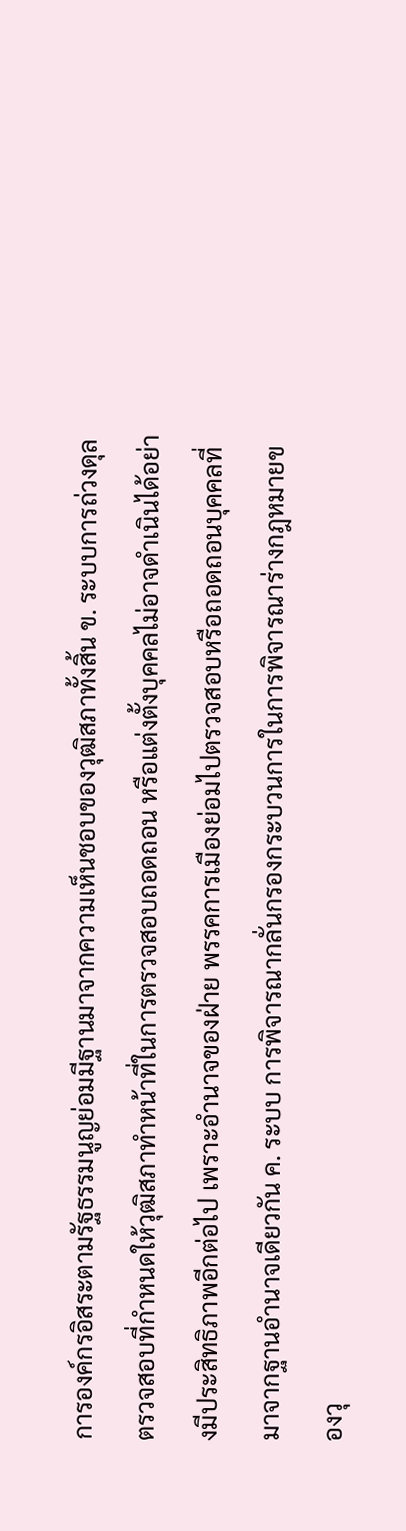การองค์กรอิสระตามรัฐธรรมนูญย่อมมีฐานมาจากความเห็นชอบของวุฒิสภาทั้งสิ้น ข. ระบบการถ่วงดุลตรวจสอบที่กําหนดให้วุฒิสภาทําหน้าที่ในการตรวจสอบถอดถอน หรือแต่งตั้งบุคคลไม่อาจดําเนินได้อย่างมีประสิทธิภาพอีกต่อไป เพราะอํานาจของฝ่าย พรรคการเมืองย่อมไปตรวจสอบหรือถอดถอนบุคคลที่มาจากฐานอํานาจเดียวกัน ค. ระบบ การพิจารณากลั่นกรองกระบวนการในการพิจารณาร่างกฎหมายของวุ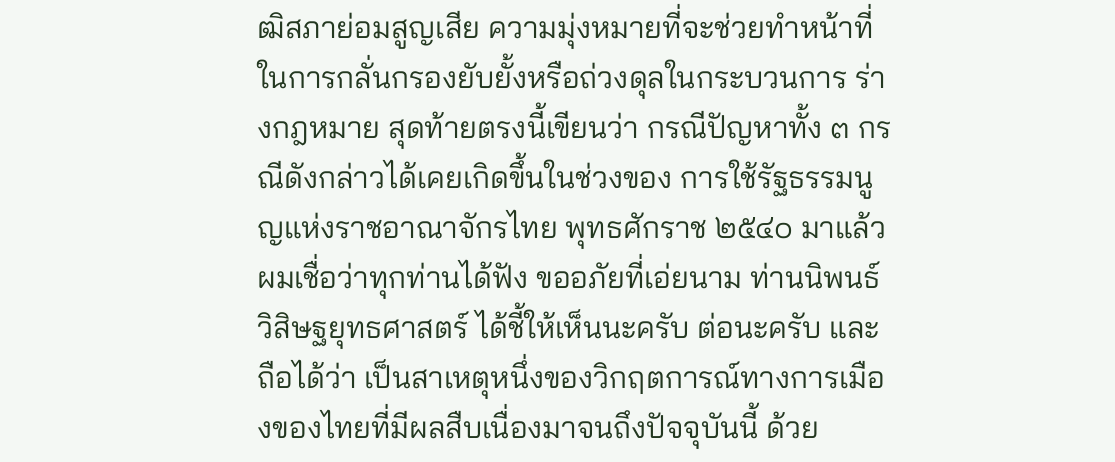ฒิสภาย่อมสูญเสีย ความมุ่งหมายที่จะช่วยทําหน้าที่ในการกลั่นกรองยับยั้งหรือถ่วงดุลในกระบวนการ ร่างกฎหมาย สุดท้ายตรงนี้เขียนว่า กรณีปัญหาทั้ง ๓ กรณีดังกล่าวได้เคยเกิดขึ้นในช่วงของ การใช้รัฐธรรมนูญแห่งราชอาณาจักรไทย พุทธศักราช ๒๕๔๐ มาแล้ว ผมเชื่อว่าทุกท่านได้ฟัง ขออภัยที่เอ่ยนาม ท่านนิพนธ์ วิสิษฐยุทธศาสตร์ ได้ชี้ให้เห็นนะครับ ต่อนะครับ และถือได้ว่า เป็นสาเหตุหนึ่งของวิกฤตการณ์ทางการเมืองของไทยที่มีผลสืบเนื่องมาจนถึงปัจจุบันนี้ ด้วย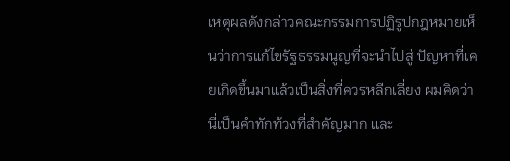เหตุผลดังกล่าวคณะกรรมการปฏิรูปกฎหมายเห็นว่าการแก้ไขรัฐธรรมนูญที่จะนําไปสู่ ปัญหาที่เคยเกิดขึ้นมาแล้วเป็นสิ่งที่ควรหลีกเลี่ยง ผมคิดว่านี่เป็นคําทักท้วงที่สําคัญมาก และ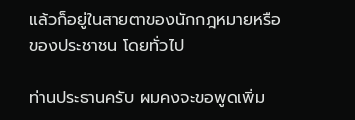แล้วก็อยู่ในสายตาของนักกฎหมายหรือของประชาชน โดยทั่วไป

ท่านประธานครับ ผมคงจะขอพูดเพิ่ม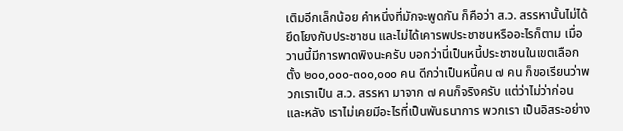เติมอีกเล็กน้อย คําหนึ่งที่มักจะพูดกัน ก็คือว่า ส.ว. สรรหานั้นไม่ได้ยึดโยงกับประชาชน และไม่ได้เคารพประชาชนหรืออะไรก็ตาม เมื่อวานนี้มีการพาดพิงนะครับ บอกว่านี่เป็นหนี้ประชาชนในเขตเลือกตั้ง ๒๐๐,๐๐๐-๓๐๐,๐๐๐ คน ดีกว่าเป็นหนี้คน ๗ คน ก็ขอเรียนว่าพวกเราเป็น ส.ว. สรรหา มาจาก ๗ คนก็จริงครับ แต่ว่าไม่ว่าก่อนและหลัง เราไม่เคยมีอะไรที่เป็นพันธนาการ พวกเรา เป็นอิสระอย่าง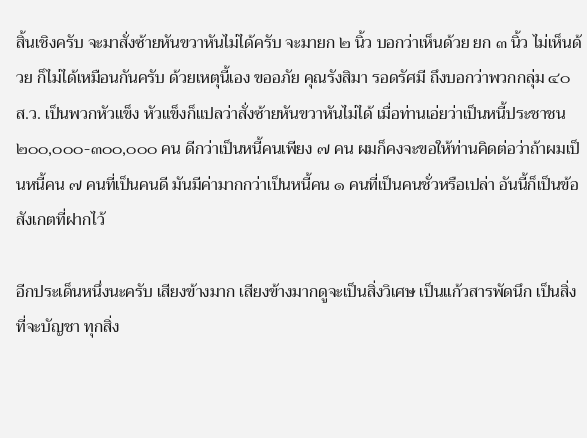สิ้นเชิงครับ จะมาสั่งซ้ายหันขวาหันไม่ได้ครับ จะมายก ๒ นิ้ว บอกว่าเห็นด้วย ยก ๓ นิ้ว ไม่เห็นด้วย ก็ไม่ได้เหมือนกันครับ ด้วยเหตุนี้เอง ขออภัย คุณรังสิมา รอดรัศมี ถึงบอกว่าพวกกลุ่ม ๔๐ ส.ว. เป็นพวกหัวแข็ง หัวแข็งก็แปลว่าสั่งซ้ายหันขวาหันไม่ได้ เมื่อท่านเอ่ยว่าเป็นหนี้ประชาชน ๒๐๐,๐๐๐-๓๐๐,๐๐๐ คน ดีกว่าเป็นหนี้คนเพียง ๗ คน ผมก็คงจะขอให้ท่านคิดต่อว่าถ้าผมเป็นหนี้คน ๗ คนที่เป็นคนดี มันมีค่ามากกว่าเป็นหนี้คน ๑ คนที่เป็นคนชั่วหรือเปล่า อันนี้ก็เป็นข้อสังเกตที่ฝากไว้

อีกประเด็นหนึ่งนะครับ เสียงข้างมาก เสียงข้างมากดูจะเป็นสิ่งวิเศษ เป็นแก้วสารพัดนึก เป็นสิ่งที่จะบัญชา ทุกสิ่ง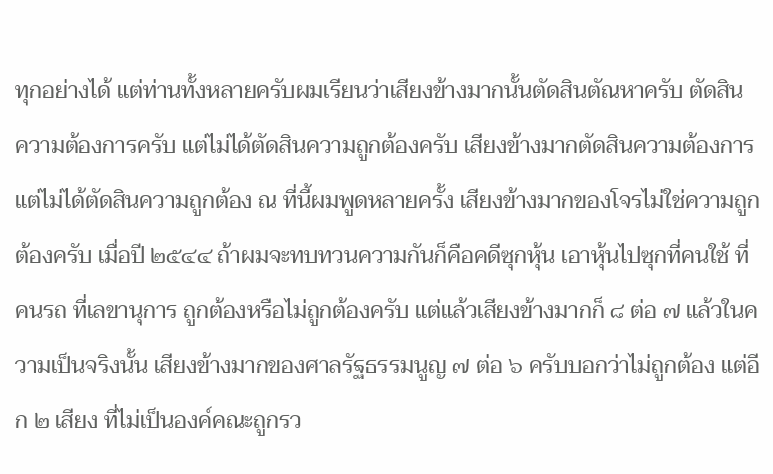ทุกอย่างได้ แต่ท่านทั้งหลายครับผมเรียนว่าเสียงข้างมากนั้นตัดสินตัณหาครับ ตัดสิน ความต้องการครับ แต่ไม่ได้ตัดสินความถูกต้องครับ เสียงข้างมากตัดสินความต้องการ แต่ไม่ได้ตัดสินความถูกต้อง ณ ที่นี้ผมพูดหลายครั้ง เสียงข้างมากของโจรไม่ใช่ความถูกต้องครับ เมื่อปี ๒๕๔๔ ถ้าผมจะทบทวนความกันก็คือคดีซุกหุ้น เอาหุ้นไปซุกที่คนใช้ ที่คนรถ ที่เลขานุการ ถูกต้องหรือไม่ถูกต้องครับ แต่แล้วเสียงข้างมากก็ ๘ ต่อ ๗ แล้วในความเป็นจริงนั้น เสียงข้างมากของศาลรัฐธรรมนูญ ๗ ต่อ ๖ ครับบอกว่าไม่ถูกต้อง แต่อีก ๒ เสียง ที่ไม่เป็นองค์คณะถูกรว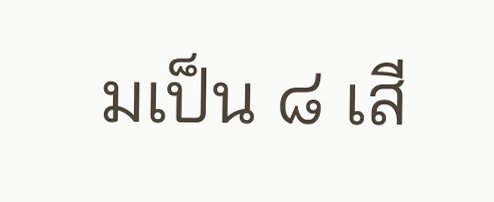มเป็น ๘ เสี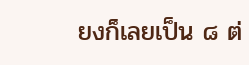ยงก็เลยเป็น ๘ ต่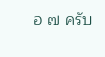อ ๗ ครับ